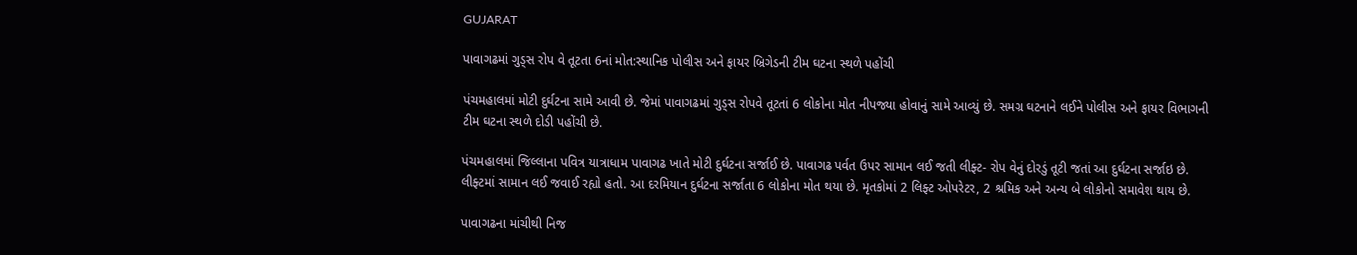GUJARAT

પાવાગઢમાં ગુડ્સ રોપ વે તૂટતા 6નાં મોત:સ્થાનિક પોલીસ અને ફાયર બ્રિગેડની ટીમ ઘટના સ્થળે પહોંચી

પંચમહાલમાં મોટી દુર્ઘટના સામે આવી છે. જેમાં પાવાગઢમાં ગુડ્સ રોપવે તૂટતાં 6 લોકોના મોત નીપજ્યા હોવાનું સામે આવ્યું છે. સમગ્ર ઘટનાને લઈને પોલીસ અને ફાયર વિભાગની ટીમ ઘટના સ્થળે દોડી પહોંચી છે.

પંચમહાલમાં જિલ્લાના પવિત્ર યાત્રાધામ પાવાગઢ ખાતે મોટી દુર્ઘટના સર્જાઈ છે. પાવાગઢ પર્વત ઉપર સામાન લઈ જતી લીફ્ટ- રોપ વેનું દોરડું તૂટી જતાં આ દુર્ઘટના સર્જાઇ છે. લીફ્ટમાં સામાન લઈ જવાઈ રહ્યો હતો. આ દરમિયાન દુર્ઘટના સર્જાતા 6 લોકોના મોત થયા છે. મૃતકોમાં 2 લિફ્ટ ઓપરેટર, 2 શ્રમિક અને અન્ય બે લોકોનો સમાવેશ થાય છે.

પાવાગઢના માંચીથી નિજ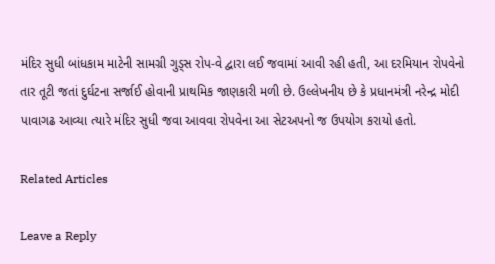મંદિર સુધી બાંધકામ માટેની સામગ્રી ગુડ્સ રોપ-વે દ્વારા લઈ જવામાં આવી રહી હતી, આ દરમિયાન રોપવેનો તાર તૂટી જતાં દુર્ઘટના સર્જાઈ હોવાની પ્રાથમિક જાણકારી મળી છે. ઉલ્લેખનીય છે કે પ્રધાનમંત્રી નરેન્દ્ર મોદી પાવાગઢ આવ્યા ત્યારે મંદિર સુધી જવા આવવા રોપવેના આ સેટઅપનો જ ઉપયોગ કરાયો હતો.

Related Articles

Leave a Reply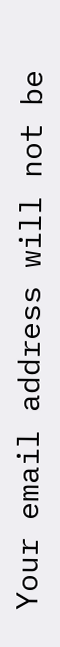Your email address will not be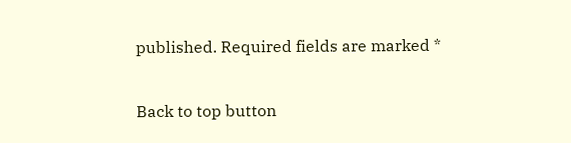published. Required fields are marked *

Back to top button